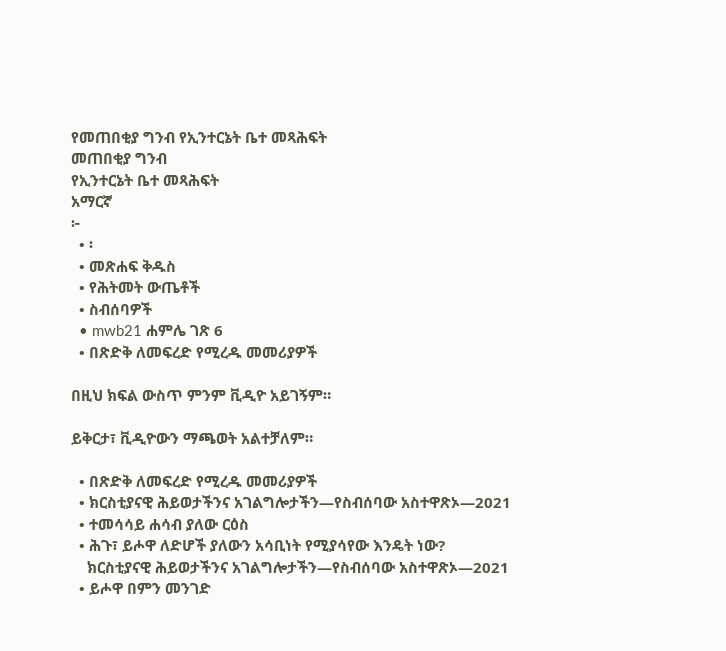የመጠበቂያ ግንብ የኢንተርኔት ቤተ መጻሕፍት
መጠበቂያ ግንብ
የኢንተርኔት ቤተ መጻሕፍት
አማርኛ
፦
  • ፡
  • መጽሐፍ ቅዱስ
  • የሕትመት ውጤቶች
  • ስብሰባዎች
  • mwb21 ሐምሌ ገጽ 6
  • በጽድቅ ለመፍረድ የሚረዱ መመሪያዎች

በዚህ ክፍል ውስጥ ምንም ቪዲዮ አይገኝም።

ይቅርታ፣ ቪዲዮውን ማጫወት አልተቻለም።

  • በጽድቅ ለመፍረድ የሚረዱ መመሪያዎች
  • ክርስቲያናዊ ሕይወታችንና አገልግሎታችን—የስብሰባው አስተዋጽኦ—2021
  • ተመሳሳይ ሐሳብ ያለው ርዕስ
  • ሕጉ፣ ይሖዋ ለድሆች ያለውን አሳቢነት የሚያሳየው እንዴት ነው?
    ክርስቲያናዊ ሕይወታችንና አገልግሎታችን—የስብሰባው አስተዋጽኦ—2021
  • ይሖዋ በምን መንገድ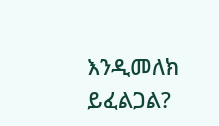እንዲመለክ ይፈልጋል?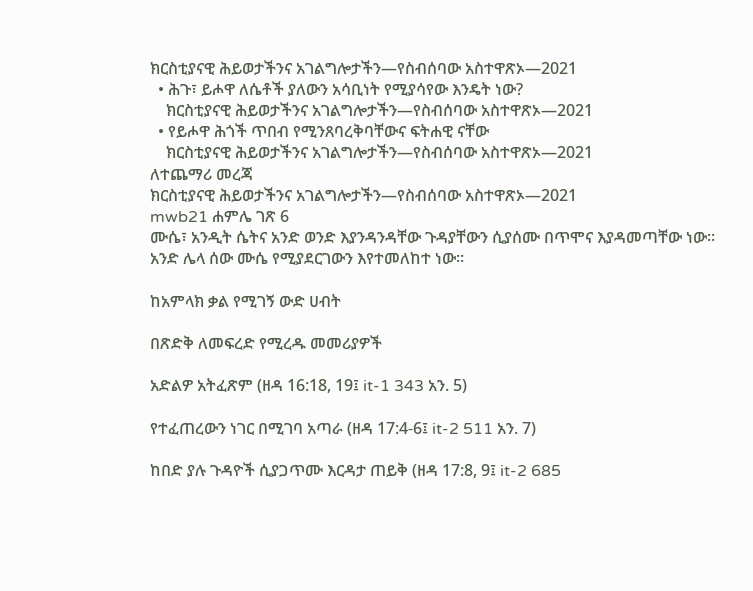ክርስቲያናዊ ሕይወታችንና አገልግሎታችን—የስብሰባው አስተዋጽኦ—2021
  • ሕጉ፣ ይሖዋ ለሴቶች ያለውን አሳቢነት የሚያሳየው እንዴት ነው?
    ክርስቲያናዊ ሕይወታችንና አገልግሎታችን—የስብሰባው አስተዋጽኦ—2021
  • የይሖዋ ሕጎች ጥበብ የሚንጸባረቅባቸውና ፍትሐዊ ናቸው
    ክርስቲያናዊ ሕይወታችንና አገልግሎታችን—የስብሰባው አስተዋጽኦ—2021
ለተጨማሪ መረጃ
ክርስቲያናዊ ሕይወታችንና አገልግሎታችን—የስብሰባው አስተዋጽኦ—2021
mwb21 ሐምሌ ገጽ 6
ሙሴ፣ አንዲት ሴትና አንድ ወንድ እያንዳንዳቸው ጉዳያቸውን ሲያሰሙ በጥሞና እያዳመጣቸው ነው። አንድ ሌላ ሰው ሙሴ የሚያደርገውን እየተመለከተ ነው።

ከአምላክ ቃል የሚገኝ ውድ ሀብት

በጽድቅ ለመፍረድ የሚረዱ መመሪያዎች

አድልዎ አትፈጽም (ዘዳ 16:18, 19፤ it-1 343 አን. 5)

የተፈጠረውን ነገር በሚገባ አጣራ (ዘዳ 17:4-6፤ it-2 511 አን. 7)

ከበድ ያሉ ጉዳዮች ሲያጋጥሙ እርዳታ ጠይቅ (ዘዳ 17:8, 9፤ it-2 685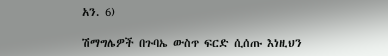አን. 6)

ሽማግሌዎች በጉባኤ ውስጥ ፍርድ ሲሰጡ እነዚህን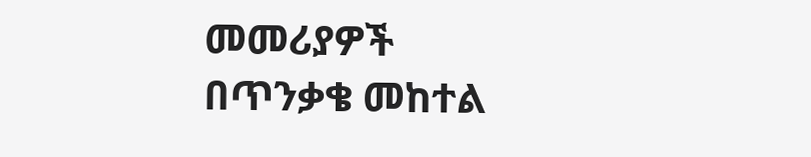መመሪያዎች በጥንቃቄ መከተል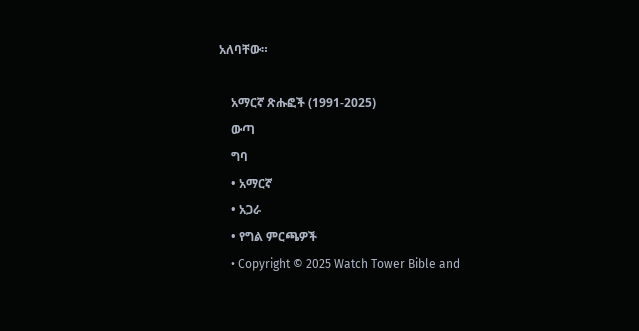አለባቸው።

    አማርኛ ጽሑፎች (1991-2025)
    ውጣ
    ግባ
    • አማርኛ
    • አጋራ
    • የግል ምርጫዎች
    • Copyright © 2025 Watch Tower Bible and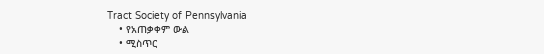Tract Society of Pennsylvania
    • የአጠቃቀም ውል
    • ሚስጥር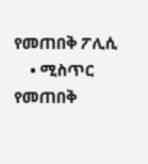የመጠበቅ ፖሊሲ
    • ሚስጥር የመጠበቅ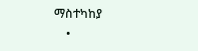ማስተካከያ
    •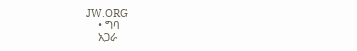JW.ORG
    • ግባ
    አጋራ